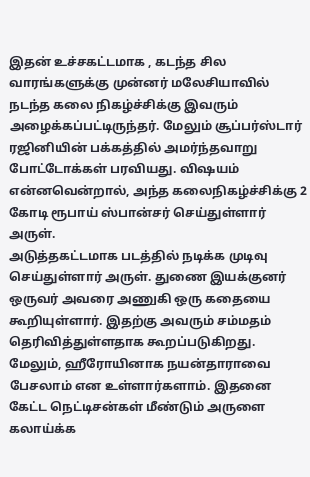இதன் உச்சகட்டமாக , கடந்த சில வாரங்களுக்கு முன்னர் மலேசியாவில் நடந்த கலை நிகழ்ச்சிக்கு இவரும் அழைக்கப்பட்டிருந்தர். மேலும் சூப்பர்ஸ்டார் ரஜினியின் பக்கத்தில் அமர்ந்தவாறு போட்டோக்கள் பரவியது. விஷயம் என்னவென்றால், அந்த கலைநிகழ்ச்சிக்கு 2 கோடி ரூபாய் ஸ்பான்சர் செய்துள்ளார் அருள்.
அடுத்தகட்டமாக படத்தில் நடிக்க முடிவு செய்துள்ளார் அருள். துணை இயக்குனர் ஒருவர் அவரை அணுகி ஒரு கதையை கூறியுள்ளார். இதற்கு அவரும் சம்மதம் தெரிவித்துள்ளதாக கூறப்படுகிறது.
மேலும், ஹீரோயினாக நயன்தாராவை பேசலாம் என உள்ளார்களாம். இதனை கேட்ட நெட்டிசன்கள் மீண்டும் அருளை கலாய்க்க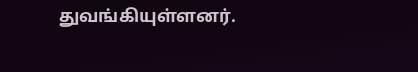துவங்கியுள்ளனர்.